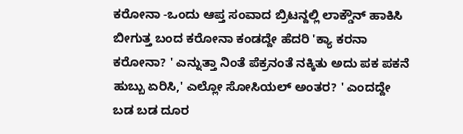ಕರೋನಾ -ಒಂದು ಆಪ್ತ ಸಂವಾದ ಬ್ರಿಟನ್ದಲ್ಲಿ ಲಾಕ್ಡೌನ್ ಹಾಕಿಸಿ ಬೀಗುತ್ತ ಬಂದ ಕರೋನಾ ಕಂಡದ್ದೇ ಹೆದರಿ 'ಕ್ಯಾ ಕರನಾ ಕರೋನಾ? ' ಎನ್ನುತ್ತಾ ನಿಂತೆ ಪೆಕ್ರನಂತೆ ನಕ್ಕಿತು ಅದು ಪಕ ಪಕನೆ ಹುಬ್ಬು ಏರಿಸಿ,' ಎಲ್ಲೋ ಸೋಸಿಯಲ್ ಅಂತರ? ' ಎಂದದ್ದೇ ಬಡ ಬಡ ದೂರ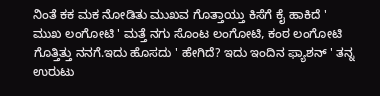ನಿಂತೆ ಕಕ ಮಕ ನೋಡಿತು ಮುಖವ ಗೊತ್ತಾಯ್ತು ಕಿಸೆಗೆ ಕೈ ಹಾಕಿದೆ ' ಮುಖ ಲಂಗೋಟಿ ' ಮತ್ತೆ ನಗು ಸೊಂಟ ಲಂಗೋಟಿ, ಕಂಠ ಲಂಗೋಟಿ ಗೊತ್ತಿತ್ತು ನನಗೆ.ಇದು ಹೊಸದು ' ಹೇಗಿದೆ? ಇದು ಇಂದಿನ ಫ್ಯಾಶನ್ ' ತನ್ನ ಉರುಟು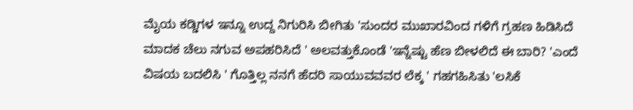ಮೈಯ ಕಡ್ಡಿಗಳ ಇನ್ನೂ ಉದ್ದ ನಿಗುರಿಸಿ ಬೀಗಿತು 'ಸುಂದರ ಮುಖಾರವಿಂದ ಗಳಿಗೆ ಗ್ರಹಣ ಹಿಡಿಸಿದೆ ಮಾದಕ ಚೆಲು ನಗುವ ಅಪಹರಿಸಿದೆ ' ಅಲವತ್ತುಕೊಂಡೆ 'ಇನ್ನೆಷ್ಟು ಹೆಣ ಬೀಳಲಿದೆ ಈ ಬಾರಿ? 'ಎಂದೆ ವಿಷಯ ಬದಲಿಸಿ ' ಗೊತ್ತಿಲ್ಲ ನನಗೆ ಹೆದರಿ ಸಾಯುವವವರ ಲೆಕ್ಕ ' ಗಹಗಹಿಸಿತು 'ಲಸಿಕೆ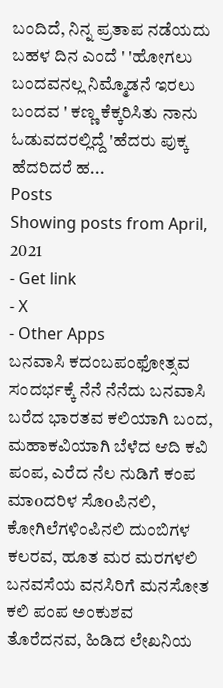ಬಂದಿದೆ, ನಿನ್ನ ಪ್ರತಾಪ ನಡೆಯದು ಬಹಳ ದಿನ ಎಂದೆ ' 'ಹೋಗಲು ಬಂದವನಲ್ಲ ನಿಮ್ಮೊಡನೆ ಇರಲು ಬಂದವ ' ಕಣ್ಣ ಕೆಕ್ಕರಿಸಿತು ನಾನು ಓಡುವದರಲ್ಲಿದ್ದೆ 'ಹೆದರು ಪುಕ್ಕ ಹೆದರಿದರೆ ಹ...
Posts
Showing posts from April, 2021
- Get link
- X
- Other Apps
ಬನವಾಸಿ ಕದಂಬಪಂಫೋತ್ಸವ ಸಂದರ್ಭಕ್ಕೆ ನೆನೆ ನೆನೆದು ಬನವಾಸಿ ಬರೆದ ಭಾರತವ ಕಲಿಯಾಗಿ ಬಂದ, ಮಹಾಕವಿಯಾಗಿ ಬೆಳೆದ ಆದಿ ಕವಿ ಪಂಪ, ಎರೆದ ನೆಲ ನುಡಿಗೆ ಕಂಪ ಮಾoದರಿಳ ಸೊoಪಿನಲಿ, ಕೋಗಿಲೆಗಳಿಂಪಿನಲಿ ದುಂಬಿಗಳ ಕಲರವ, ಹೂತ ಮರ ಮರಗಳಲಿ ಬನವಸೆಯ ವನಸಿರಿಗೆ ಮನಸೋತ ಕಲಿ ಪಂಪ ಅಂಕುಶವ ತೊರೆದನವ, ಹಿಡಿದ ಲೇಖನಿಯ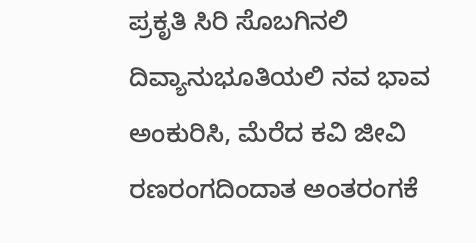ಪ್ರಕೃತಿ ಸಿರಿ ಸೊಬಗಿನಲಿ ದಿವ್ಯಾನುಭೂತಿಯಲಿ ನವ ಭಾವ ಅಂಕುರಿಸಿ, ಮೆರೆದ ಕವಿ ಜೀವಿ ರಣರಂಗದಿಂದಾತ ಅಂತರಂಗಕೆ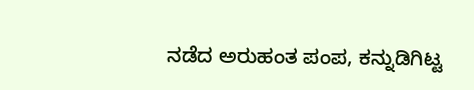ನಡೆದ ಅರುಹಂತ ಪಂಪ, ಕನ್ನುಡಿಗಿಟ್ಟ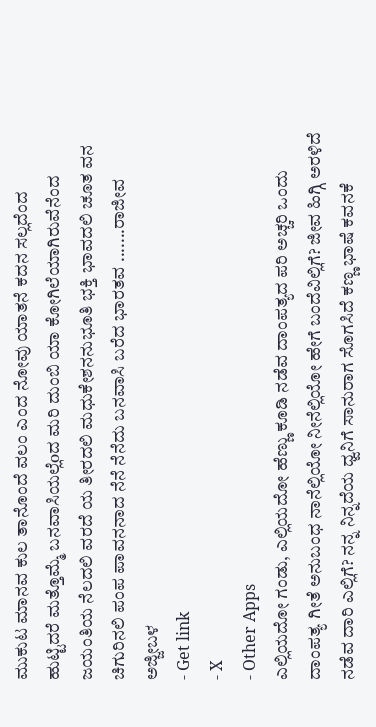ಮುಕುಟ ಮಾನವ ಕುಲ ತಾನೊಂದೆ ವಲಂ ಎಂದ ನೋವು ಯಾತನೆ ಕದನ ಸಲ್ಲದೆಂದ ಹುಟ್ಟಿದರೆ ಮತ್ತೊಮ್ಮೆ ಬನವಾಸಿಯಲ್ಲೆoದ ಮರಿ ದುಂಬಿ ಯಾ ಕೋಗಿಲೆಯಾಗಿರುವೆನೆಂದ ಜಯಂತಿಯ ನೆಲದಲಿ ವರದೆ ಯ ತೀರದಲಿ ಮಧುಕೇಶನನುಭೂತಿ ಭಕ್ತಿ ಭಾವದಲಿ ಚೂತ ವನ ಚಿಗುರಿನಲಿ ಪಂಪ ಪಾವನನಾದ ನೆನೆ ನೆನೆದು ಬನವಾಸಿ ಬರೆದ ಭಾರತವ .......ರಾಜೀವ ಅಜ್ಜೀಬಳ
- Get link
- X
- Other Apps
ಎಲ್ಲಿಯದೋ ಗಂಡು, ಎಲ್ಲಿಯದೋ ಹೆಣ್ಣು ಕೂಡಿ ನಡೆವ ದಾಂಪತ್ಯದ ಪರಿ ಅಚ್ಚರಿ ಒಂದು ದಾಂಪತ್ಯ ಗೀತೆ ಅನುಬಂಧ ನಾನೆಲ್ಲಿಯೋ ನೀನೆಲ್ಲಿಯೋ ಹೇಗೆ ಬಂದೆವಿಲ್ಲಿಗೆ? ಜೀವ ಹಿಗ್ಗಿ ಅರಳಿದೆ ನಡೆವ ದಾರಿ ಎಲ್ಲಿಗೆ? ನನ್ನ ನಿನ್ನದೆಯ ಧ್ವನಿಗೆ ಸಾನುರಾಗ ಸೊಗಸಿದೆ ಕಣ್ಣ ಭಾಷೆ ಕವನಕೆ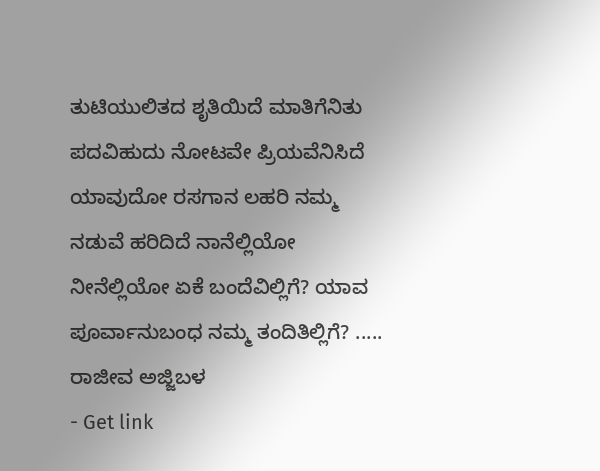ತುಟಿಯುಲಿತದ ಶೃತಿಯಿದೆ ಮಾತಿಗೆನಿತು ಪದವಿಹುದು ನೋಟವೇ ಪ್ರಿಯವೆನಿಸಿದೆ ಯಾವುದೋ ರಸಗಾನ ಲಹರಿ ನಮ್ಮ ನಡುವೆ ಹರಿದಿದೆ ನಾನೆಲ್ಲಿಯೋ ನೀನೆಲ್ಲಿಯೋ ಏಕೆ ಬಂದೆವಿಲ್ಲಿಗೆ? ಯಾವ ಪೂರ್ವಾನುಬಂಧ ನಮ್ಮ ತಂದಿತಿಲ್ಲಿಗೆ? ..... ರಾಜೀವ ಅಜ್ಜಿಬಳ
- Get link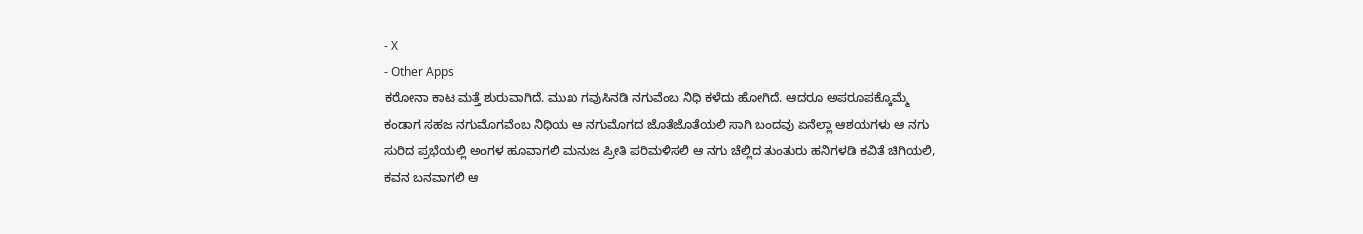- X
- Other Apps
ಕರೋನಾ ಕಾಟ ಮತ್ತೆ ಶುರುವಾಗಿದೆ. ಮುಖ ಗವುಸಿನಡಿ ನಗುವೆಂಬ ನಿಧಿ ಕಳೆದು ಹೋಗಿದೆ. ಆದರೂ ಅಪರೂಪಕ್ಕೊಮ್ಮೆ ಕಂಡಾಗ ಸಹಜ ನಗುಮೊಗವೆಂಬ ನಿಧಿಯ ಆ ನಗುಮೊಗದ ಜೊತೆಜೊತೆಯಲಿ ಸಾಗಿ ಬಂದವು ಏನೆಲ್ಲಾ ಆಶಯಗಳು ಆ ನಗು ಸುರಿದ ಪ್ರಭೆಯಲ್ಲಿ ಅಂಗಳ ಹೂವಾಗಲಿ ಮನುಜ ಪ್ರೀತಿ ಪರಿಮಳಿಸಲಿ ಆ ನಗು ಚೆಲ್ಲಿದ ತುಂತುರು ಹನಿಗಳಡಿ ಕವಿತೆ ಚಿಗಿಯಲಿ, ಕವನ ಬನವಾಗಲಿ ಆ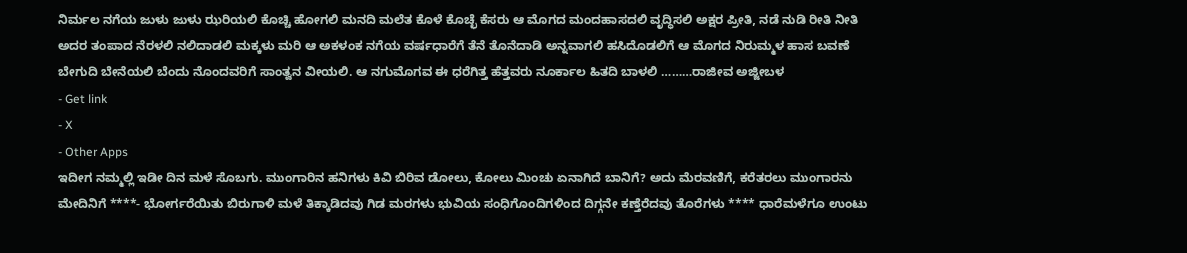ನಿರ್ಮಲ ನಗೆಯ ಜುಳು ಜುಳು ಝರಿಯಲಿ ಕೊಚ್ಚಿ ಹೋಗಲಿ ಮನದಿ ಮಲೆತ ಕೊಳೆ ಕೊಚ್ಛೆ ಕೆಸರು ಆ ಮೊಗದ ಮಂದಹಾಸದಲಿ ವೃದ್ಧಿಸಲಿ ಅಕ್ಷರ ಪ್ರೀತಿ, ನಡೆ ನುಡಿ ರೀತಿ ನೀತಿ ಅದರ ತಂಪಾದ ನೆರಳಲಿ ನಲಿದಾಡಲಿ ಮಕ್ಕಳು ಮರಿ ಆ ಅಕಳಂಕ ನಗೆಯ ವರ್ಷಧಾರೆಗೆ ತೆನೆ ತೊನೆದಾಡಿ ಅನ್ನವಾಗಲಿ ಹಸಿದೊಡಲಿಗೆ ಆ ಮೊಗದ ನಿರುಮ್ಮಳ ಹಾಸ ಬವಣೆ ಬೇಗುದಿ ಬೇನೆಯಲಿ ಬೆಂದು ನೊಂದವರಿಗೆ ಸಾಂತ್ವನ ವೀಯಲಿ. ಆ ನಗುಮೊಗವ ಈ ಧರೆಗಿತ್ತ ಹೆತ್ತವರು ನೂರ್ಕಾಲ ಹಿತದಿ ಬಾಳಲಿ ………ರಾಜೀವ ಅಜ್ಜೀಬಳ
- Get link
- X
- Other Apps
ಇದೀಗ ನಮ್ಮಲ್ಲಿ ಇಡೀ ದಿನ ಮಳೆ ಸೊಬಗು. ಮುಂಗಾರಿನ ಹನಿಗಳು ಕಿವಿ ಬಿರಿವ ಡೋಲು, ಕೋಲು ಮಿಂಚು ಏನಾಗಿದೆ ಬಾನಿಗೆ? ಅದು ಮೆರವಣಿಗೆ, ಕರೆತರಲು ಮುಂಗಾರನು ಮೇದಿನಿಗೆ ****- ಭೋರ್ಗರೆಯಿತು ಬಿರುಗಾಳಿ ಮಳೆ ತಿಕ್ಕಾಡಿದವು ಗಿಡ ಮರಗಳು ಭುವಿಯ ಸಂಧಿಗೊಂದಿಗಳಿಂದ ದಿಗ್ಗನೇ ಕಣ್ತೆರೆದವು ತೊರೆಗಳು **** ಧಾರೆಮಳೆಗೂ ಉಂಟು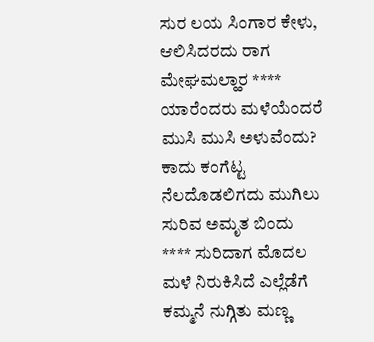ಸುರ ಲಯ ಸಿಂಗಾರ ಕೇಳು, ಆಲಿಸಿದರದು ರಾಗ ಮೇಘಮಲ್ಹಾರ **** ಯಾರೆಂದರು ಮಳೆಯೆಂದರೆ ಮುಸಿ ಮುಸಿ ಅಳುವೆಂದು? ಕಾದು ಕಂಗೆಟ್ಟ ನೆಲದೊಡಲಿಗದು ಮುಗಿಲು ಸುರಿವ ಅಮೃತ ಬಿಂದು **** ಸುರಿದಾಗ ಮೊದಲ ಮಳೆ ನಿರುಕಿಸಿದೆ ಎಲ್ಲೆಡೆಗೆ ಕಮ್ಮನೆ ನುಗ್ಗಿತು ಮಣ್ಣ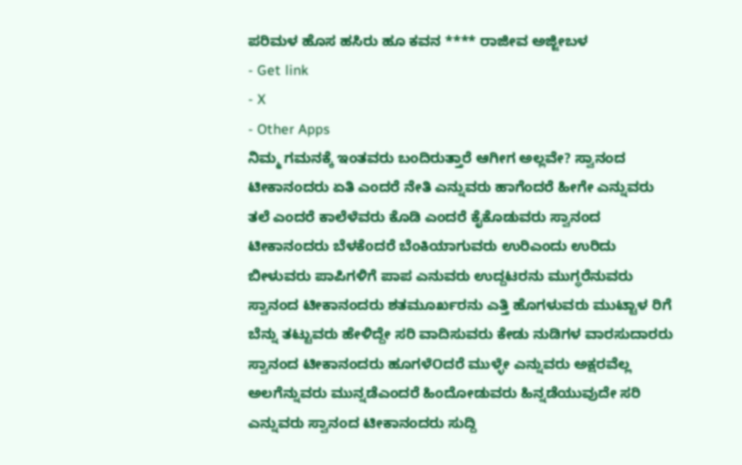ಪರಿಮಳ ಹೊಸ ಹಸಿರು ಹೂ ಕವನ **** ರಾಜೀವ ಅಜ್ಜೀಬಳ
- Get link
- X
- Other Apps
ನಿಮ್ಮ ಗಮನಕ್ಕೆ ಇಂತವರು ಬಂದಿರುತ್ತಾರೆ ಆಗೀಗ ಅಲ್ಲವೇ? ಸ್ವಾನಂದ ಟೀಕಾನಂದರು ಏತಿ ಎಂದರೆ ನೇತಿ ಎನ್ನುವರು ಹಾಗೆಂದರೆ ಹೀಗೇ ಎನ್ನುವರು ತಲೆ ಎಂದರೆ ಕಾಲೆಳೆವರು ಕೊಡಿ ಎಂದರೆ ಕೈಕೊಡುವರು ಸ್ವಾನಂದ ಟೀಕಾನಂದರು ಬೆಳಕೆoದರೆ ಬೆಂಕಿಯಾಗುವರು ಉರಿಎಂದು ಉರಿದು ಬೀಳುವರು ಪಾಪಿಗಳಿಗೆ ಪಾಪ ಎನುವರು ಉದ್ದಟರನು ಮುಗ್ಧರೆನುವರು ಸ್ವಾನಂದ ಟೀಕಾನಂದರು ಶತಮೂರ್ಖರನು ಎತ್ತಿ ಹೊಗಳುವರು ಮುಟ್ಟಾಳ ರಿಗೆ ಬೆನ್ನು ತಟ್ಟುವರು ಹೇಳಿದ್ದೇ ಸರಿ ವಾದಿಸುವರು ಕೇಡು ನುಡಿಗಳ ವಾರಸುದಾರರು ಸ್ವಾನಂದ ಟೀಕಾನಂದರು ಹೂಗಳೆOದರೆ ಮುಳ್ಳೇ ಎನ್ನುವರು ಅಕ್ಷರವೆಲ್ಲ ಅಲಗೆನ್ನುವರು ಮುನ್ನಡೆಎಂದರೆ ಹಿಂದೋಡುವರು ಹಿನ್ನಡೆಯುವುದೇ ಸರಿ ಎನ್ನುವರು ಸ್ವಾನಂದ ಟೀಕಾನಂದರು ಸುದ್ದಿ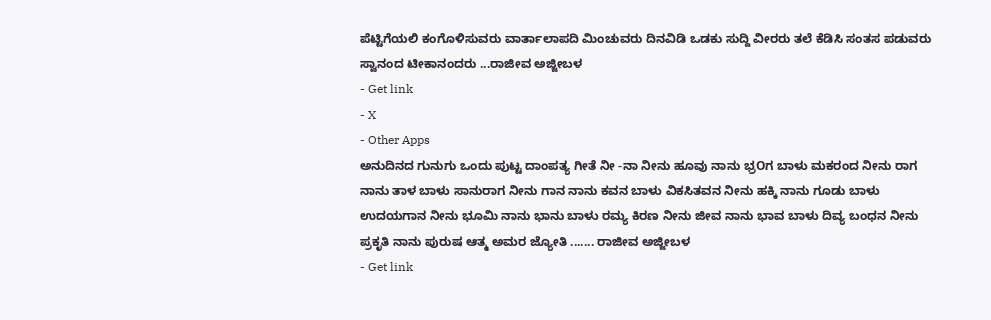ಪೆಟ್ಟಿಗೆಯಲಿ ಕಂಗೊಳಿಸುವರು ವಾರ್ತಾಲಾಪದಿ ಮಿಂಚುವರು ದಿನವಿಡಿ ಒಡಕು ಸುದ್ದಿ ವೀರರು ತಲೆ ಕೆಡಿಸಿ ಸಂತಸ ಪಡುವರು ಸ್ವಾನಂದ ಟೀಕಾನಂದರು ...ರಾಜೀವ ಅಜ್ಜೀಬಳ
- Get link
- X
- Other Apps
ಅನುದಿನದ ಗುನುಗು ಒಂದು ಪುಟ್ಟ ದಾಂಪತ್ಯ ಗೀತೆ ನೀ -ನಾ ನೀನು ಹೂವು ನಾನು ಭ್ರOಗ ಬಾಳು ಮಕರಂದ ನೀನು ರಾಗ ನಾನು ತಾಳ ಬಾಳು ಸಾನುರಾಗ ನೀನು ಗಾನ ನಾನು ಕವನ ಬಾಳು ವಿಕಸಿತವನ ನೀನು ಹಕ್ಕಿ ನಾನು ಗೂಡು ಬಾಳು ಉದಯಗಾನ ನೀನು ಭೂಮಿ ನಾನು ಭಾನು ಬಾಳು ರಮ್ಯ ಕಿರಣ ನೀನು ಜೀವ ನಾನು ಭಾವ ಬಾಳು ದಿವ್ಯ ಬಂಧನ ನೀನು ಪ್ರಕೃತಿ ನಾನು ಪುರುಷ ಆತ್ಮ ಅಮರ ಜ್ಯೋತಿ ....... ರಾಜೀವ ಅಜ್ಜೀಬಳ
- Get link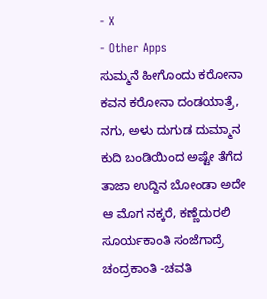- X
- Other Apps
ಸುಮ್ಮನೆ ಹೀಗೊಂದು ಕರೋನಾ ಕವನ ಕರೋನಾ ದಂಡಯಾತ್ರೆ, ನಗು, ಅಳು ದುಗುಡ ದುಮ್ಮಾನ ಕುದಿ ಬಂಡಿಯಿಂದ ಅಷ್ಟೇ ತೆಗೆದ ತಾಜಾ ಉದ್ದಿನ ಬೋಂಡಾ ಅದೇ ಆ ಮೊಗ ನಕ್ಕರೆ, ಕಣ್ಣೆದುರಲಿ ಸೂರ್ಯಕಾಂತಿ ಸಂಜೆಗಾದ್ರೆ ಚಂದ್ರಕಾಂತಿ -ಚವತಿ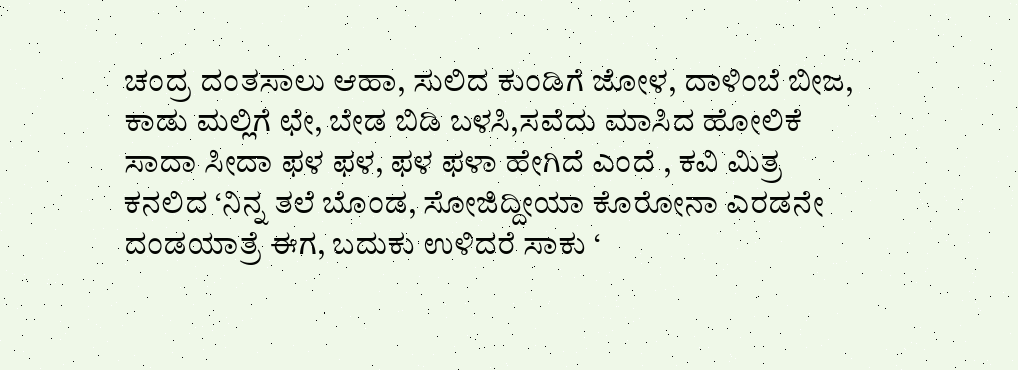ಚಂದ್ರ ದಂತಸಾಲು ಆಹಾ, ಸುಲಿದ ಕುಂಡಿಗೆ ಜೋಳ, ದಾಳಿಂಬೆ ಬೀಜ, ಕಾಡು ಮಲ್ಲಿಗೆ ಛೇ, ಬೇಡ ಬಿಡಿ ಬಳಸಿ,ಸವೆದು ಮಾಸಿದ ಹೋಲಿಕೆ ಸಾದಾ ಸೀದಾ ಫಳ ಫಳ, ಫಳ ಫಳಾ ಹೇಗಿದೆ ಎಂದೆ , ಕವಿ ಮಿತ್ರ ಕನಲಿದ ‘ನಿನ್ನ ತಲೆ ಬೊಂಡ, ಸೋಜಿದ್ದೀಯಾ ಕೊರೋನಾ ಎರಡನೇ ದಂಡಯಾತ್ರೆ ಈಗ, ಬದುಕು ಉಳಿದರೆ ಸಾಕು ‘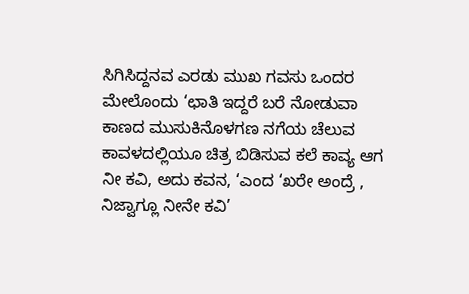ಸಿಗಿಸಿದ್ದನವ ಎರಡು ಮುಖ ಗವಸು ಒಂದರ ಮೇಲೊಂದು ‘ಛಾತಿ ಇದ್ದರೆ ಬರೆ ನೋಡುವಾ ಕಾಣದ ಮುಸುಕಿನೊಳಗಣ ನಗೆಯ ಚೆಲುವ ಕಾವಳದಲ್ಲಿಯೂ ಚಿತ್ರ ಬಿಡಿಸುವ ಕಲೆ ಕಾವ್ಯ ಆಗ ನೀ ಕವಿ, ಅದು ಕವನ, ‘ಎಂದ ‘ಖರೇ ಅಂದ್ರೆ , ನಿಜ್ವಾಗ್ಲೂ ನೀನೇ ಕವಿ’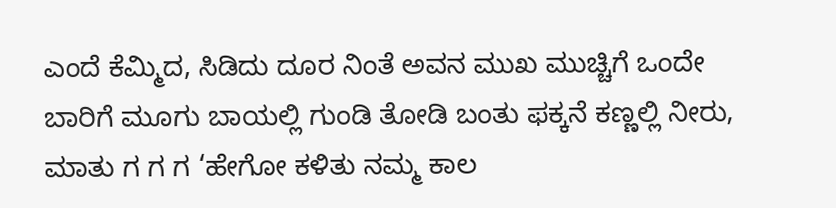ಎಂದೆ ಕೆಮ್ಮಿದ, ಸಿಡಿದು ದೂರ ನಿಂತೆ ಅವನ ಮುಖ ಮುಚ್ಚಿಗೆ ಒಂದೇ ಬಾರಿಗೆ ಮೂಗು ಬಾಯಲ್ಲಿ ಗುಂಡಿ ತೋಡಿ ಬಂತು ಫಕ್ಕನೆ ಕಣ್ಣಲ್ಲಿ ನೀರು, ಮಾತು ಗ ಗ ಗ ‘ಹೇಗೋ ಕಳಿತು ನಮ್ಮ ಕಾಲ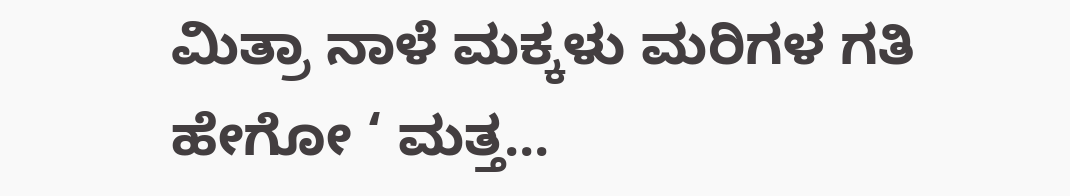ಮಿತ್ರಾ ನಾಳೆ ಮಕ್ಕಳು ಮರಿಗಳ ಗತಿ ಹೇಗೋ ‘ ಮತ್ತ...